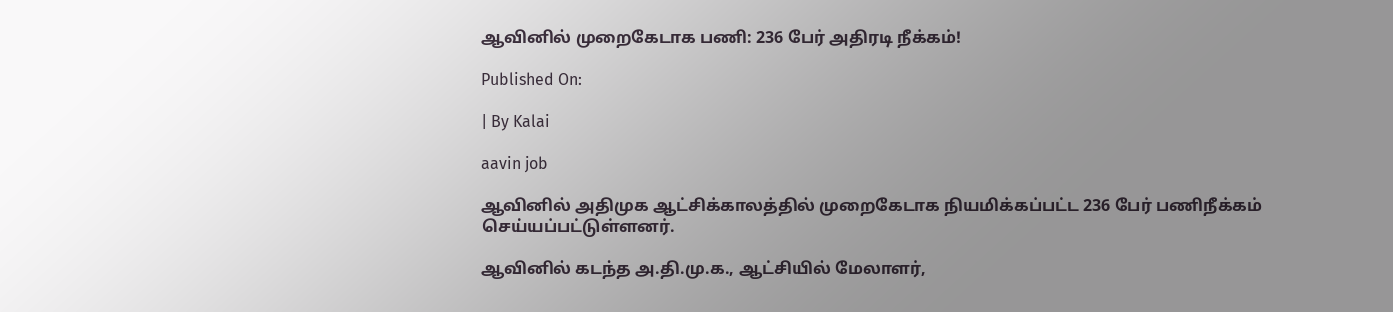ஆவினில் முறைகேடாக பணி: 236 பேர் அதிரடி நீக்கம்!

Published On:

| By Kalai

aavin job

ஆவினில் அதிமுக ஆட்சிக்காலத்தில் முறைகேடாக நியமிக்கப்பட்ட 236 பேர் பணிநீக்கம் செய்யப்பட்டுள்ளனர்.

ஆவினில் கடந்த அ.தி.மு.க., ஆட்சியில் மேலாளர்,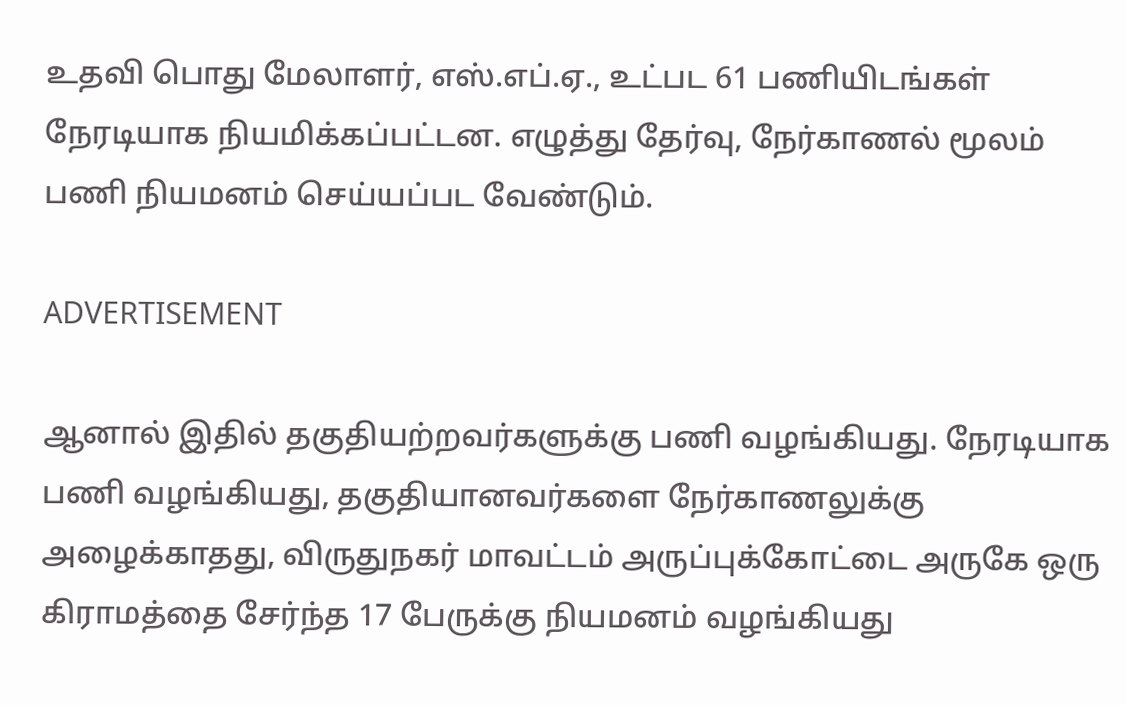உதவி பொது மேலாளர், எஸ்.எப்.ஏ., உட்பட 61 பணியிடங்கள் நேரடியாக நியமிக்கப்பட்டன. எழுத்து தேர்வு, நேர்காணல் மூலம் பணி நியமனம் செய்யப்பட வேண்டும்.

ADVERTISEMENT

ஆனால் இதில் தகுதியற்றவர்களுக்கு பணி வழங்கியது. நேரடியாக பணி வழங்கியது, தகுதியானவர்களை நேர்காணலுக்கு அழைக்காதது, விருதுநகர் மாவட்டம் அருப்புக்கோட்டை அருகே ஒரு கிராமத்தை சேர்ந்த 17 பேருக்கு நியமனம் வழங்கியது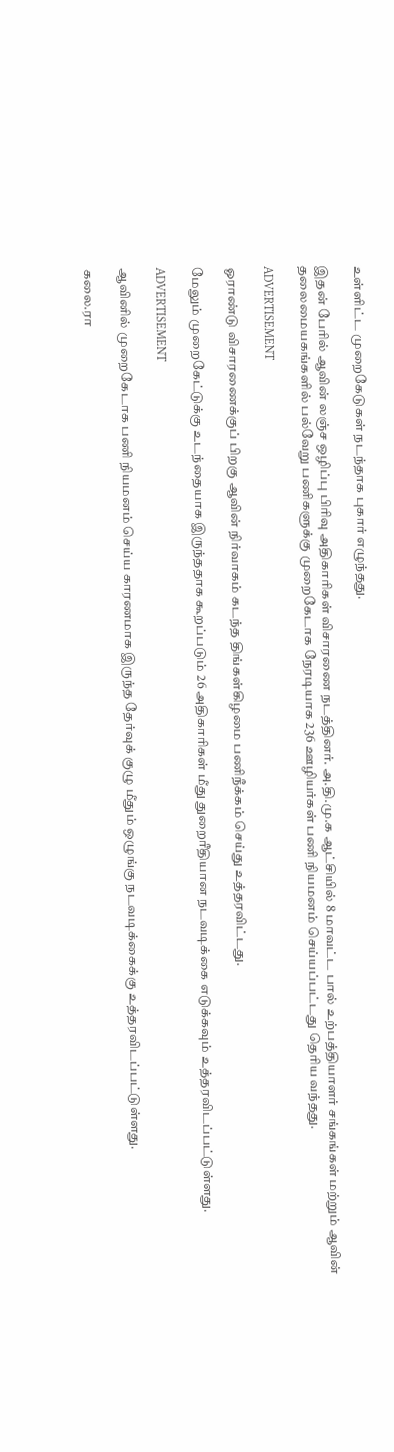உள்ளிட்ட முறைகேடுகள் நடந்தாக புகார் எழுந்தது.

இதன் பேரில் ஆவின் லஞ்ச ஒழிப்பு பிரிவு அதிகாரிகள் விசாரணை நடத்தினர். அ.தி.மு.க ஆட்சியில் 8 மாவட்ட பால் உற்பத்தியாளர் சங்கங்கள் மற்றும் ஆவின் தலைமையகங்களில் பல்வேறு பணிகளுக்கு முறைகேடாக நேரடியாக 236 ஊழியர்கள் பணி நியமனம் செய்யப்பட்டது தெரிய வந்தது.

ADVERTISEMENT

ஓராண்டு விசாரணைக்குப் பிறகு ஆவின் நிர்வாகம் கடந்த திங்கள்கிழமை பணிநீக்கம் செய்து உத்தரவிட்டது.

மேலும் முறைகேட்டுக்கு உடந்தையாக இருந்ததாக கூறப்படும் 26 அதிகாரிகள் மீது துறைரீதியான நடவடிக்கை எடுக்கவும் உத்தரவிடப்பட்டுள்ளது.

ADVERTISEMENT

ஆவினில் முறைகேடாக பணி நியமனம் செய்ய காரணமாக இருந்த தேர்வுக் குழு மீதும் ஒழுங்கு நடவடிக்கைக்கு உத்தரவிடப்பட்டுள்ளது.

கலை.ரா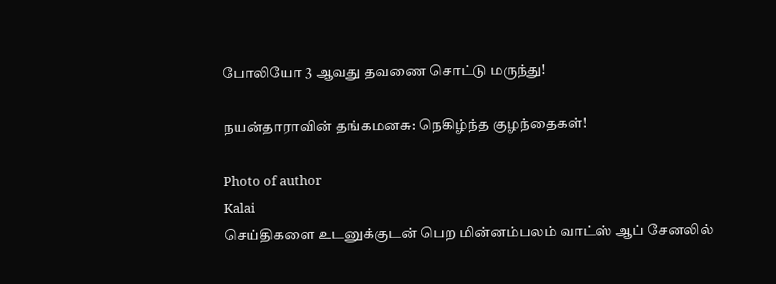போலியோ 3 ஆவது தவணை சொட்டு மருந்து!

நயன்தாராவின் தங்கமனசு: நெகிழ்ந்த குழந்தைகள்!

Photo of author
Kalai
செய்திகளை உடனுக்குடன் பெற மின்னம்பலம் வாட்ஸ் ஆப் சேனலில்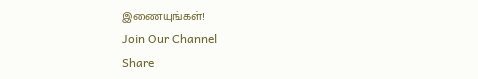இணையுங்கள்!
Join Our Channel
Share